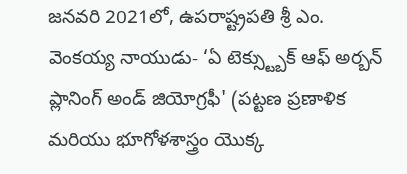జనవరి 2021లో, ఉపరాష్ట్రపతి శ్రీ ఎం. వెంకయ్య నాయుడు- ‘ఏ టెక్స్ట్బుక్ ఆఫ్ అర్బన్ ప్లానింగ్ అండ్ జియోగ్రఫీ' (పట్టణ ప్రణాళిక మరియు భూగోళశాస్త్రం యొక్క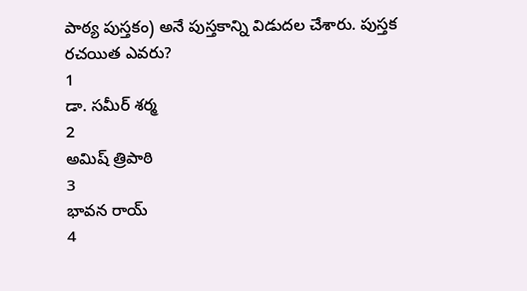పాఠ్య పుస్తకం) అనే పుస్తకాన్ని విడుదల చేశారు. పుస్తక రచయిత ఎవరు?
1
డా. సమీర్ శర్మ
2
అమిష్ త్రిపాఠి
3
భావన రాయ్
4